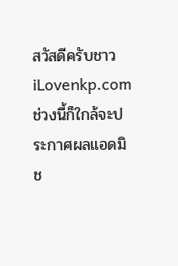สวัสดีครับชาว iLovenkp.com ช่วงนี้ก็ใกล้จะประกาศผลแอดมิช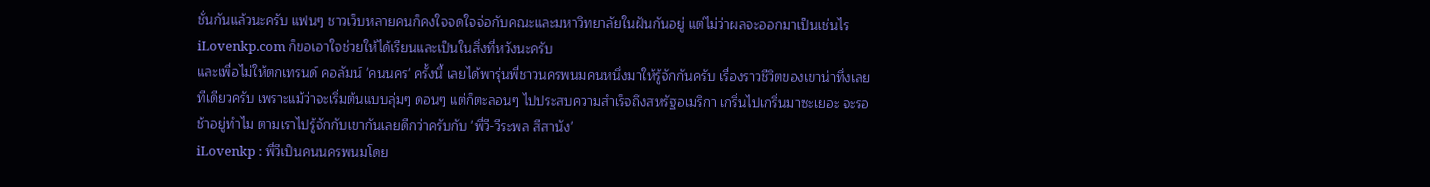ชั่นกันแล้วนะครับ แฟนๆ ชาวเว็บหลายคนก็คงใจจดใจจ่อกับคณะและมหาวิทยาลัยในฝันกันอยู่ แต่ไม่ว่าผลจะออกมาเป็นเช่นไร iLovenkp.com ก็ขอเอาใจช่วยให้ได้เรียนและเป็นในสิ่งที่หวังนะครับ
และเพื่อไม่ให้ตกเทรนด์ คอลัมน์ 'คนนคร' ครั้งนี้ เลยได้พารุ่นพี่ชาวนครพนมคนหนึ่งมาให้รู้จักกันครับ เรื่องราวชีวิตของเขาน่าทึ่งเลยทีเดียวครับ เพราะแม้ว่าจะเริ่มต้นแบบลุ่มๆ ดอนๆ แต่ก็ตะลอนๆ ไปประสบความสำเร็จถึงสหรัฐอเมริกา เกริ่นไปเกริ่นมาซะเยอะ จะรอช้าอยู่ทำไม ตามเราไปรู้จักกับเขากันเลยดีกว่าครับกับ 'พี่วี-วีระพล สีสานัง'
iLovenkp : พี่วีเป็นคนนครพนมโดย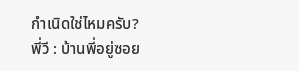กำเนิดใช่ไหมครับ?
พี่วี : บ้านพี่อยู่ซอย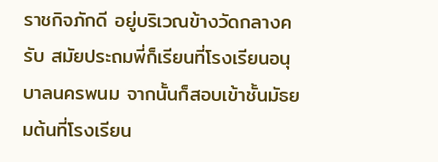ราชกิจภักดี อยู่บริเวณข้างวัดกลางครับ สมัยประถมพี่ก็เรียนที่โรงเรียนอนุบาลนครพนม จากนั้นก็สอบเข้าชั้นมัธยมต้นที่โรงเรียน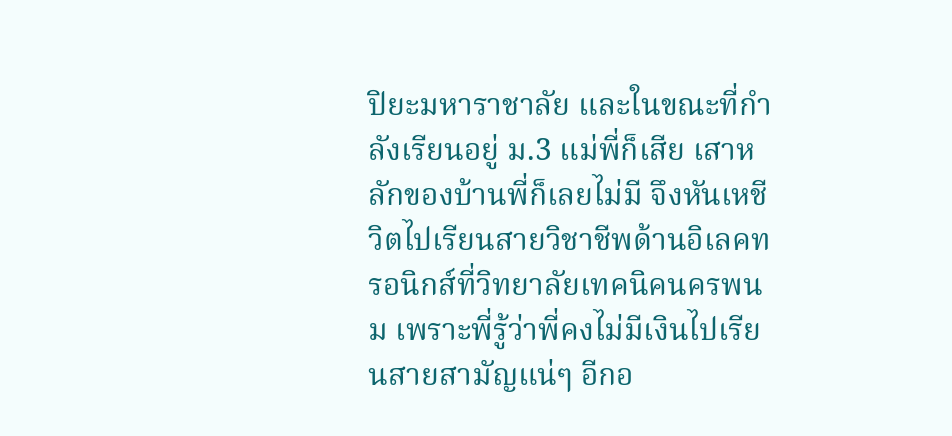ปิยะมหาราชาลัย และในขณะที่กำลังเรียนอยู่ ม.3 แม่พี่ก็เสีย เสาหลักของบ้านพี่ก็เลยไม่มี จึงหันเหชีวิตไปเรียนสายวิชาชีพด้านอิเลคทรอนิกส์ที่วิทยาลัยเทคนิคนครพนม เพราะพี่รู้ว่าพี่คงไม่มีเงินไปเรียนสายสามัญแน่ๆ อีกอ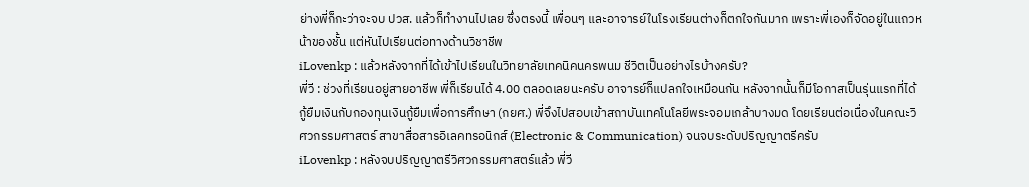ย่างพี่ก็กะว่าจะจบ ปวส. แล้วก็ทำงานไปเลย ซึ่งตรงนี้ เพื่อนๆ และอาจารย์ในโรงเรียนต่างก็ตกใจกันมาก เพราะพี่เองก็จัดอยู่ในแถวหน้าของชั้น แต่หันไปเรียนต่อทางด้านวิชาชีพ
iLovenkp : แล้วหลังจากที่ได้เข้าไปเรียนในวิทยาลัยเทคนิคนครพนม ชีวิตเป็นอย่างไรบ้างครับ?
พี่วี : ช่วงที่เรียนอยู่สายอาชีพ พี่ก็เรียนได้ 4.00 ตลอดเลยนะครับ อาจารย์ก็แปลกใจเหมือนกัน หลังจากนั้นก็มีโอกาสเป็นรุ่นแรกที่ได้กู้ยืมเงินกับกองทุนเงินกู้ยืมเพื่อการศึกษา (กยศ.) พี่จึงไปสอบเข้าสถาบันเทคโนโลยีพระจอมเกล้าบางมด โดยเรียนต่อเนื่องในคณะวิศวกรรมศาสตร์ สาขาสื่อสารอิเลคทรอนิกส์ (Electronic & Communication) จนจบระดับปริญญาตรีครับ
iLovenkp : หลังจบปริญญาตรีวิศวกรรมศาสตร์แล้ว พี่วี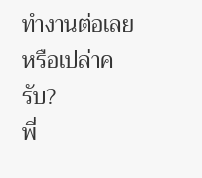ทำงานต่อเลยหรือเปล่าครับ?
พี่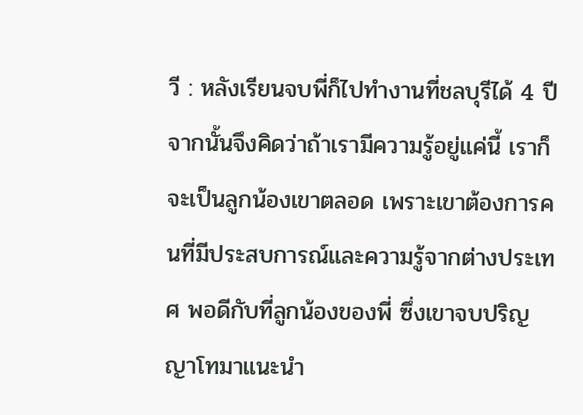วี : หลังเรียนจบพี่ก็ไปทำงานที่ชลบุรีได้ 4 ปี จากนั้นจึงคิดว่าถ้าเรามีความรู้อยู่แค่นี้ เราก็จะเป็นลูกน้องเขาตลอด เพราะเขาต้องการคนที่มีประสบการณ์และความรู้จากต่างประเทศ พอดีกับที่ลูกน้องของพี่ ซึ่งเขาจบปริญญาโทมาแนะนำ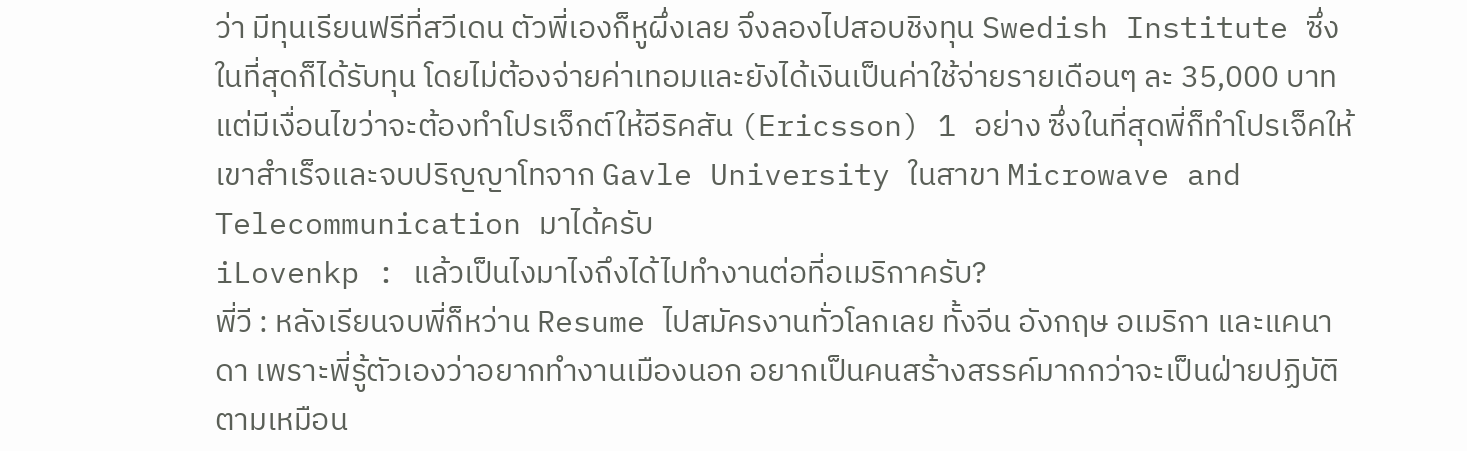ว่า มีทุนเรียนฟรีที่สวีเดน ตัวพี่เองก็หูผึ่งเลย จึงลองไปสอบชิงทุน Swedish Institute ซึ่งในที่สุดก็ได้รับทุน โดยไม่ต้องจ่ายค่าเทอมและยังได้เงินเป็นค่าใช้จ่ายรายเดือนๆ ละ 35,000 บาท แต่มีเงื่อนไขว่าจะต้องทำโปรเจ็กต์ให้อีริคสัน (Ericsson) 1 อย่าง ซึ่งในที่สุดพี่ก็ทำโปรเจ็คให้เขาสำเร็จและจบปริญญาโทจาก Gavle University ในสาขา Microwave and Telecommunication มาได้ครับ
iLovenkp : แล้วเป็นไงมาไงถึงได้ไปทำงานต่อที่อเมริกาครับ?
พี่วี : หลังเรียนจบพี่ก็หว่าน Resume ไปสมัครงานทั่วโลกเลย ทั้งจีน อังกฤษ อเมริกา และแคนาดา เพราะพี่รู้ตัวเองว่าอยากทำงานเมืองนอก อยากเป็นคนสร้างสรรค์มากกว่าจะเป็นฝ่ายปฏิบัติตามเหมือน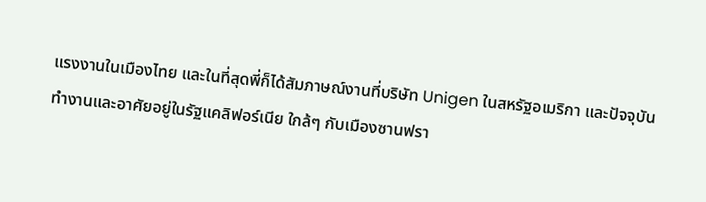แรงงานในเมืองไทย และในที่สุดพี่ก็ได้สัมภาษณ์งานที่บริษัท Unigen ในสหรัฐอเมริกา และปัจจุบันทำงานและอาศัยอยู่ในรัฐแคลิฟอร์เนีย ใกล้ๆ กับเมืองซานฟรา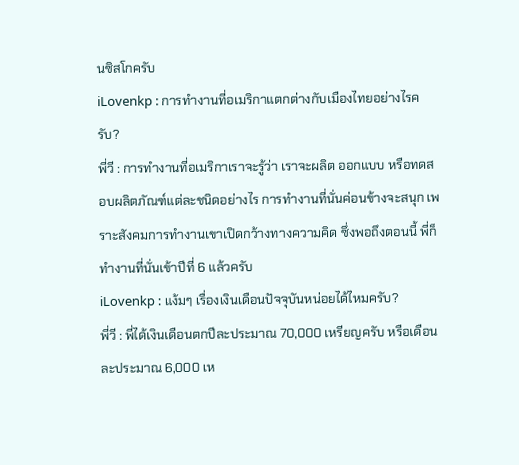นซิสโกครับ
iLovenkp : การทำงานที่อเมริกาแตกต่างกับเมืองไทยอย่างไรครับ?
พี่วี : การทำงานที่อเมริกาเราจะรู้ว่า เราจะผลิต ออกแบบ หรือทดสอบผลิตภัณฑ์แต่ละชนิดอย่างไร การทำงานที่นั่นค่อนข้างจะสนุก เพราะสังคมการทำงานเขาเปิดกว้างทางความคิด ซึ่งพอถึงตอนนี้ พี่ก็ทำงานที่นั่นเข้าปีที่ 6 แล้วครับ
iLovenkp : แง้มๆ เรื่องเงินเดือนปัจจุบันหน่อยได้ไหมครับ?
พี่วี : พี่ได้เงินเดือนตกปีละประมาณ 70,000 เหรียญครับ หรือเดือนละประมาณ 6,000 เห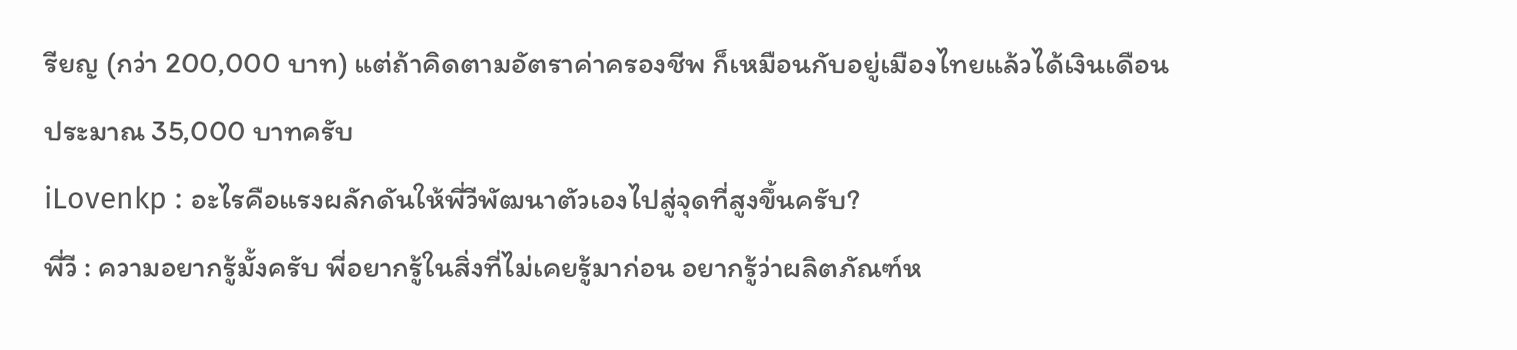รียญ (กว่า 200,000 บาท) แต่ถ้าคิดตามอัตราค่าครองชีพ ก็เหมือนกับอยู่เมืองไทยแล้วได้เงินเดือนประมาณ 35,000 บาทครับ
iLovenkp : อะไรคือแรงผลักดันให้พี่วีพัฒนาตัวเองไปสู่จุดที่สูงขึ้นครับ?
พี่วี : ความอยากรู้มั้งครับ พี่อยากรู้ในสิ่งที่ไม่เคยรู้มาก่อน อยากรู้ว่าผลิตภัณฑ์ห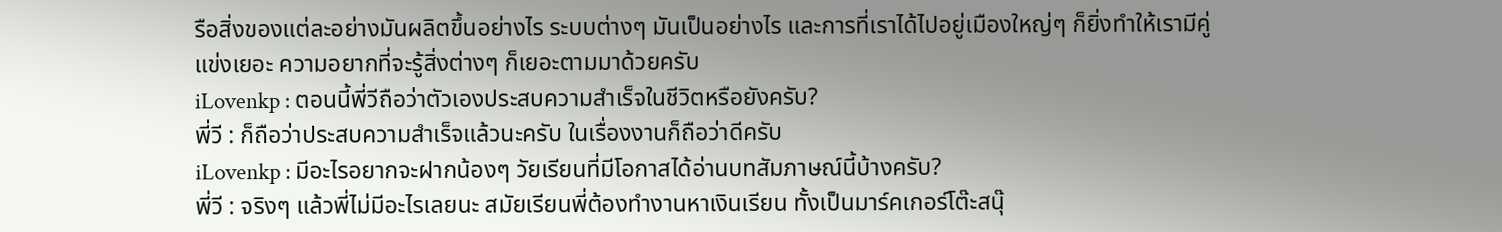รือสิ่งของแต่ละอย่างมันผลิตขึ้นอย่างไร ระบบต่างๆ มันเป็นอย่างไร และการที่เราได้ไปอยู่เมืองใหญ่ๆ ก็ยิ่งทำให้เรามีคู่แข่งเยอะ ความอยากที่จะรู้สิ่งต่างๆ ก็เยอะตามมาด้วยครับ
iLovenkp : ตอนนี้พี่วีถือว่าตัวเองประสบความสำเร็จในชีวิตหรือยังครับ?
พี่วี : ก็ถือว่าประสบความสำเร็จแล้วนะครับ ในเรื่องงานก็ถือว่าดีครับ
iLovenkp : มีอะไรอยากจะฝากน้องๆ วัยเรียนที่มีโอกาสได้อ่านบทสัมภาษณ์นี้บ้างครับ?
พี่วี : จริงๆ แล้วพี่ไม่มีอะไรเลยนะ สมัยเรียนพี่ต้องทำงานหาเงินเรียน ทั้งเป็นมาร์คเกอร์โต๊ะสนุ๊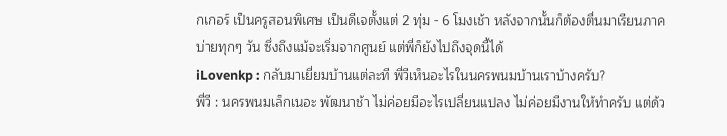กเกอร์ เป็นครูสอนพิเศษ เป็นดีเจตั้งแต่ 2 ทุ่ม - 6 โมงเช้า หลังจากนั้นก็ต้องตื่นมาเรียนภาคบ่ายทุกๆ วัน ซึ่งถึงแม้จะเริ่มจากศูนย์ แต่พี่ก็ยังไปถึงจุดนี้ได้
iLovenkp : กลับมาเยี่ยมบ้านแต่ละที พี่วีเห็นอะไรในนครพนมบ้านเราบ้างครับ?
พี่วี : นครพนมเล็กเนอะ พัฒนาช้า ไม่ค่อยมีอะไรเปลี่ยนแปลง ไม่ค่อยมีงานให้ทำครับ แต่ด้ว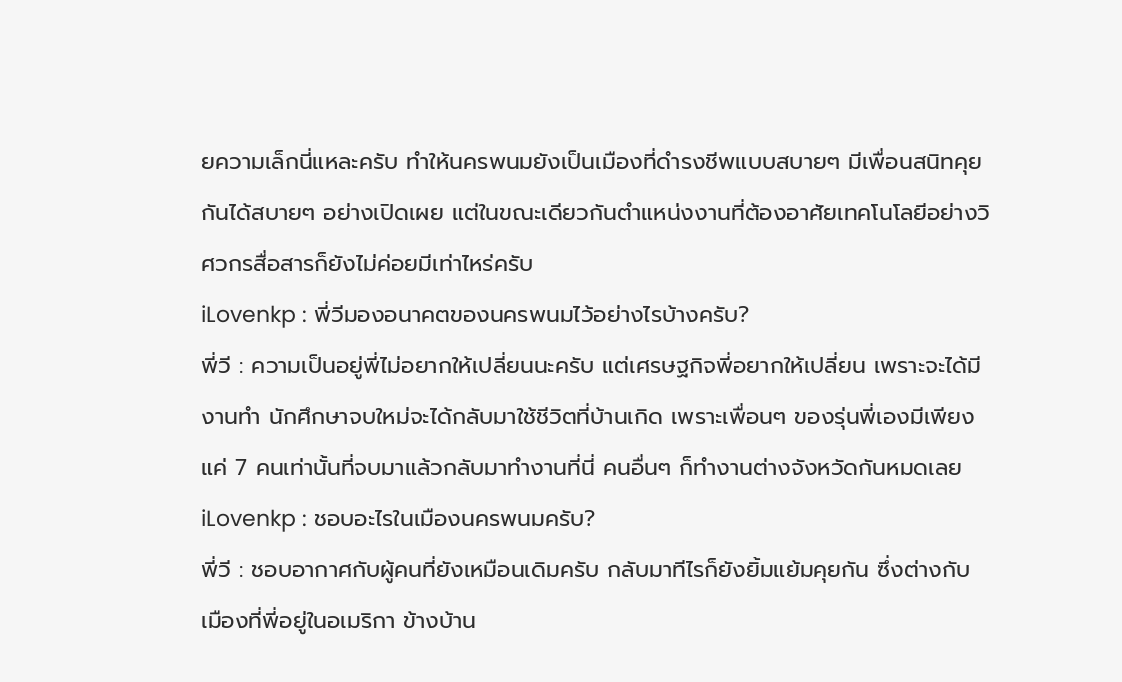ยความเล็กนี่แหละครับ ทำให้นครพนมยังเป็นเมืองที่ดำรงชีพแบบสบายๆ มีเพื่อนสนิทคุยกันได้สบายๆ อย่างเปิดเผย แต่ในขณะเดียวกันตำแหน่งงานที่ต้องอาศัยเทคโนโลยีอย่างวิศวกรสื่อสารก็ยังไม่ค่อยมีเท่าไหร่ครับ
iLovenkp : พี่วีมองอนาคตของนครพนมไว้อย่างไรบ้างครับ?
พี่วี : ความเป็นอยู่พี่ไม่อยากให้เปลี่ยนนะครับ แต่เศรษฐกิจพี่อยากให้เปลี่ยน เพราะจะได้มีงานทำ นักศึกษาจบใหม่จะได้กลับมาใช้ชีวิตที่บ้านเกิด เพราะเพื่อนๆ ของรุ่นพี่เองมีเพียงแค่ 7 คนเท่านั้นที่จบมาแล้วกลับมาทำงานที่นี่ คนอื่นๆ ก็ทำงานต่างจังหวัดกันหมดเลย
iLovenkp : ชอบอะไรในเมืองนครพนมครับ?
พี่วี : ชอบอากาศกับผู้คนที่ยังเหมือนเดิมครับ กลับมาทีไรก็ยังยิ้มแย้มคุยกัน ซึ่งต่างกับเมืองที่พี่อยู่ในอเมริกา ข้างบ้าน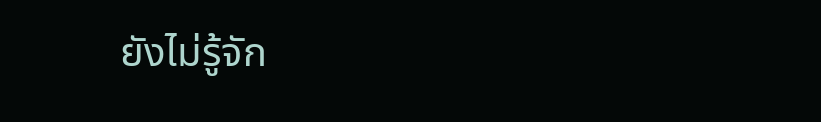ยังไม่รู้จัก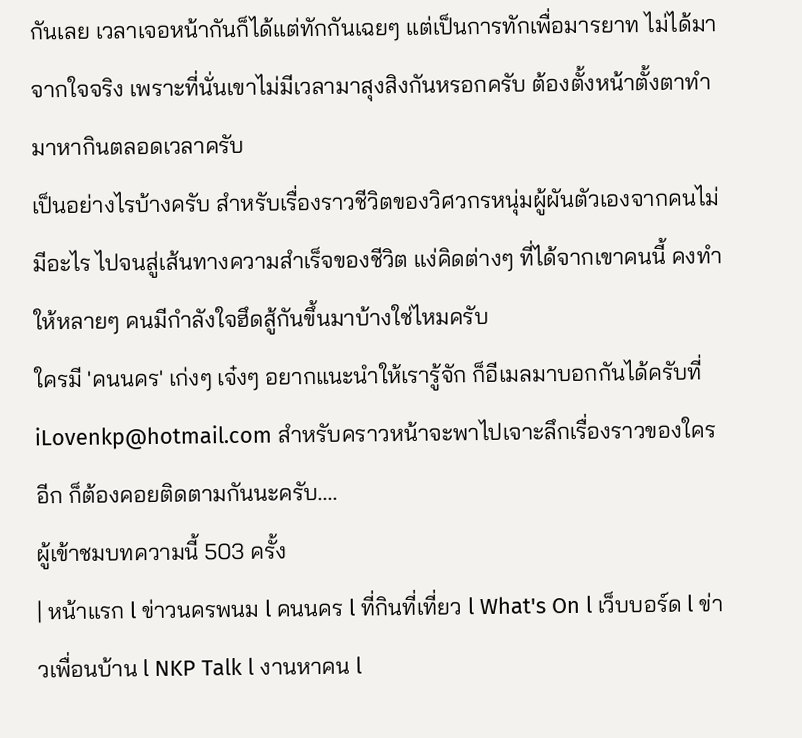กันเลย เวลาเจอหน้ากันก็ได้แต่ทักกันเฉยๆ แต่เป็นการทักเพื่อมารยาท ไม่ได้มาจากใจจริง เพราะที่นั่นเขาไม่มีเวลามาสุงสิงกันหรอกครับ ต้องตั้งหน้าตั้งตาทำมาหากินตลอดเวลาครับ
เป็นอย่างไรบ้างครับ สำหรับเรื่องราวชีวิตของวิศวกรหนุ่มผู้ผันตัวเองจากคนไม่มีอะไร ไปจนสู่เส้นทางความสำเร็จของชีวิต แง่คิดต่างๆ ที่ได้จากเขาคนนี้ คงทำให้หลายๆ คนมีกำลังใจฮึดสู้กันขึ้นมาบ้างใช่ไหมครับ
ใครมี 'คนนคร' เก่งๆ เจ๋งๆ อยากแนะนำให้เรารู้จัก ก็อีเมลมาบอกกันได้ครับที่ iLovenkp@hotmail.com สำหรับคราวหน้าจะพาไปเจาะลึกเรื่องราวของใครอีก ก็ต้องคอยติดตามกันนะครับ....
ผู้เข้าชมบทความนี้ 503 ครั้ง
| หน้าแรก l ข่าวนครพนม l คนนคร l ที่กินที่เที่ยว l What's On l เว็บบอร์ด l ข่าวเพื่อนบ้าน l NKP Talk l งานหาคน l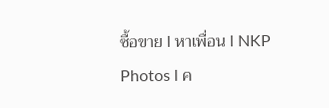ซื้อขาย l หาเพื่อน l NKP Photos l ค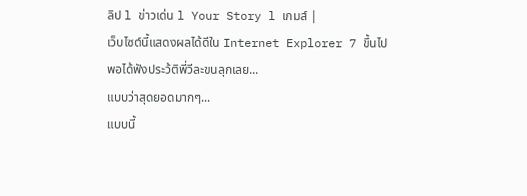ลิป l ข่าวเด่น l Your Story l เกมส์ |
เว็บไซต์นี้แสดงผลได้ดีใน Internet Explorer 7 ขึ้นไป
พอได้ฟังประว้ติพี่วีละขนลุกเลย...
แบบว่าสุดยอดมากๆ...
แบบนี้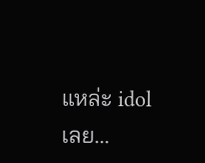แหล่ะ idol เลย...